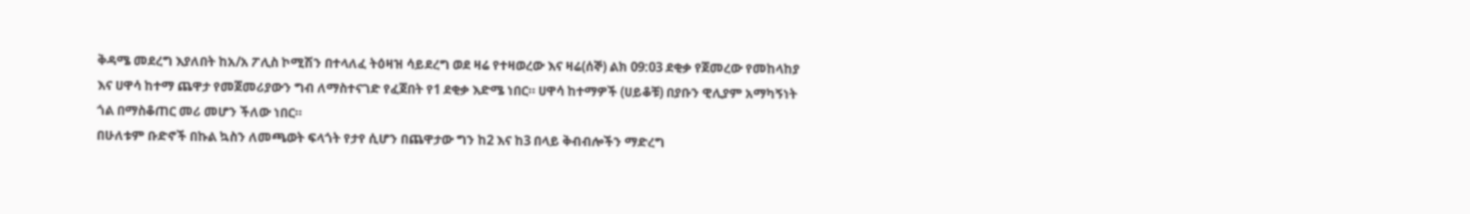ቅዳሜ መደረግ እያለበት ከአ/አ ፖሊስ ኮሚሽን በተላለፈ ትዕዛዝ ሳይደረግ ወደ ዛሬ የተዛወረው እና ዛሬ(ሰኞ) ልክ 09:03 ደቂቃ የጀመረው የመከላከያ እና ሀዋሳ ከተማ ጨዋታ የመጀመሪያውን ግብ ለማስተናገድ የፈጀበት የ1 ደቂቃ እድሜ ነበር። ሀዋሳ ከተማዎች (ሀይቆቹ) በያቡን ዊሊያም አማካኝነት ጎል በማስቆጠር መሪ መሆን ችለው ነበር።
በሁለቱም ቡድኖች በኩል ኳስን ለመጫወት ፍላጎት የታየ ሲሆን በጨዋታው ግን ከ2 እና ከ3 በላይ ቅብብሎችን ማድረግ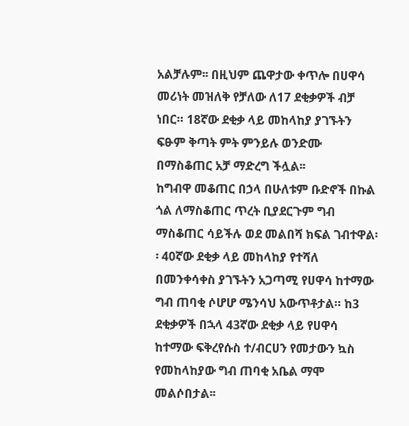አልቻሉም፡፡ በዚህም ጨዋታው ቀጥሎ በሀዋሳ መሪነት መዝለቅ የቻለው ለ17 ደቂቃዎች ብቻ ነበር። 18ኛው ደቂቃ ላይ መከላከያ ያገኙትን ፍፁም ቅጣት ምት ምንይሉ ወንድሙ በማስቆጠር አቻ ማድረግ ችሏል፡፡
ከግብዋ መቆጠር በኃላ በሁለቱም ቡድኖች በኩል ጎል ለማስቆጠር ጥረት ቢያደርጉም ግብ ማስቆጠር ሳይችሉ ወደ መልበሻ ክፍል ገብተዋል፡፡ 40ኛው ደቂቃ ላይ መከላከያ የተሻለ በመንቀሳቀስ ያገኙትን አጋጣሚ የሀዋሳ ከተማው ግብ ጠባቂ ሶሆሆ ሜንሳህ አውጥቶታል። ከ3 ደቂቃዎች በኋላ 43ኛው ደቂቃ ላይ የሀዋሳ ከተማው ፍቅረየሱስ ተ/ብርሀን የመታውን ኳስ የመከላከያው ግብ ጠባቂ አቤል ማሞ መልሶበታል፡፡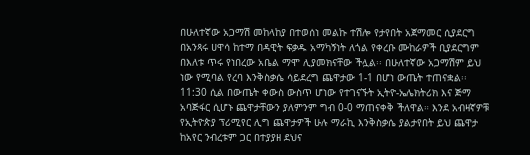በሁለተኛው አጋማሽ መከላከያ በተወሰነ መልኩ ተሽሎ የታየበት አጀማመር ሲያደርግ በአንጻሩ ሀዋሳ ከተማ በዳዊት ፍቃዱ አማካኝነት ለጎል የቀረቡ ሙከራዎች ቢያደርግም በእለቱ ጥሩ የነበረው አቤል ማሞ ሊያመክናቸው ችሏል፡፡ በሁለተኛው አጋማሽም ይህ ነው የሚባል የረባ እንቅስቃሴ ሳይደረግ ጨዋታው 1-1 በሆነ ውጤት ተጠናቋል፡፡
11:30 ሲል በውጤት ቀውስ ውስጥ ሆነው የተገናኙት ኢትዮ-ኤሌክትሪክ እና ጅማ አባጅፋር ሲሆኑ ጨዋታቸውን ያለምንም ግብ 0-0 ማጠናቀቅ ችለዋል። እንደ አብዛኛዎቹ የኢትዮጵያ ፕሪሚየር ሊግ ጨዋታዎች ሁሉ ማራኪ እንቅስቃሴ ያልታየበት ይህ ጨዋታ ከአየር ንብረቱም ጋር በተያያዘ ደህና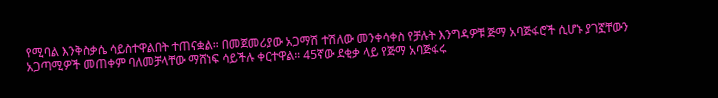የሚባል እንቅስቃሴ ሳይስተዋልበት ተጠናቋል። በመጀመሪያው አጋማሽ ተሽለው መንቀሳቀስ የቻሉት እንግዳዎቹ ጅማ አባጅፋሮች ሲሆኑ ያገኟቸውን አጋጣሚዎች መጠቀም ባለመቻላቸው ማሸነፍ ሳይችሉ ቀርተዋል። 45ኛው ደቂቃ ላይ የጅማ አባጅፋሩ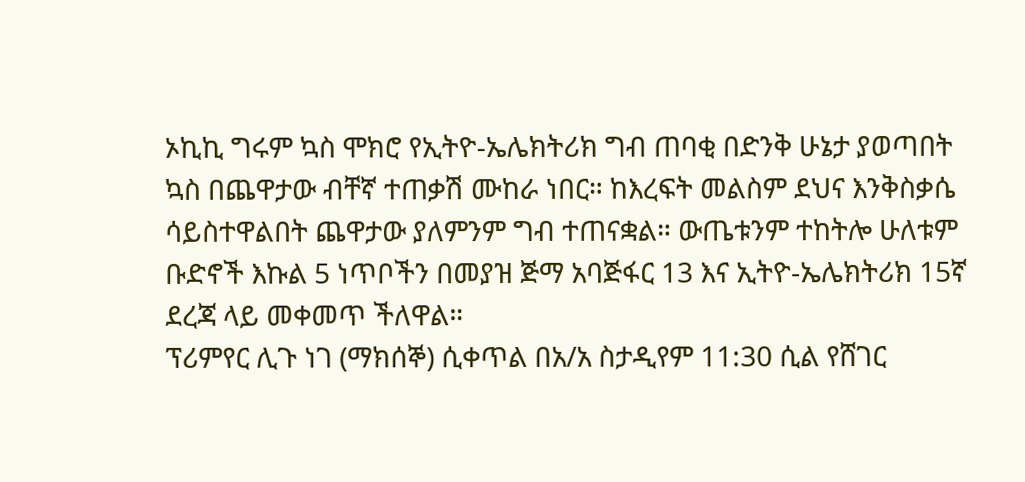ኦኪኪ ግሩም ኳስ ሞክሮ የኢትዮ-ኤሌክትሪክ ግብ ጠባቂ በድንቅ ሁኔታ ያወጣበት ኳስ በጨዋታው ብቸኛ ተጠቃሽ ሙከራ ነበር። ከእረፍት መልስም ደህና እንቅስቃሴ ሳይስተዋልበት ጨዋታው ያለምንም ግብ ተጠናቋል። ውጤቱንም ተከትሎ ሁለቱም ቡድኖች እኩል 5 ነጥቦችን በመያዝ ጅማ አባጅፋር 13 እና ኢትዮ-ኤሌክትሪክ 15ኛ ደረጃ ላይ መቀመጥ ችለዋል።
ፕሪምየር ሊጉ ነገ (ማክሰኞ) ሲቀጥል በአ/አ ስታዲየም 11:30 ሲል የሸገር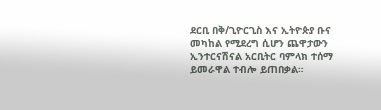ደርቢ በቅ/ጊዮርጊስ እና ኢትዮጵያ ቡና መካከል የሚደረግ ሲሆን ጨዋታውን ኢንተርናሽናል አርቢትር ባምላክ ተሰማ ይመራዋል ተብሎ ይጠበቃል።